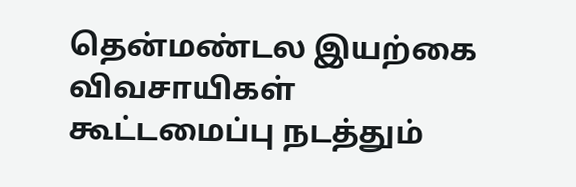தென்மண்டல இயற்கை விவசாயிகள் கூட்டமைப்பு நடத்தும்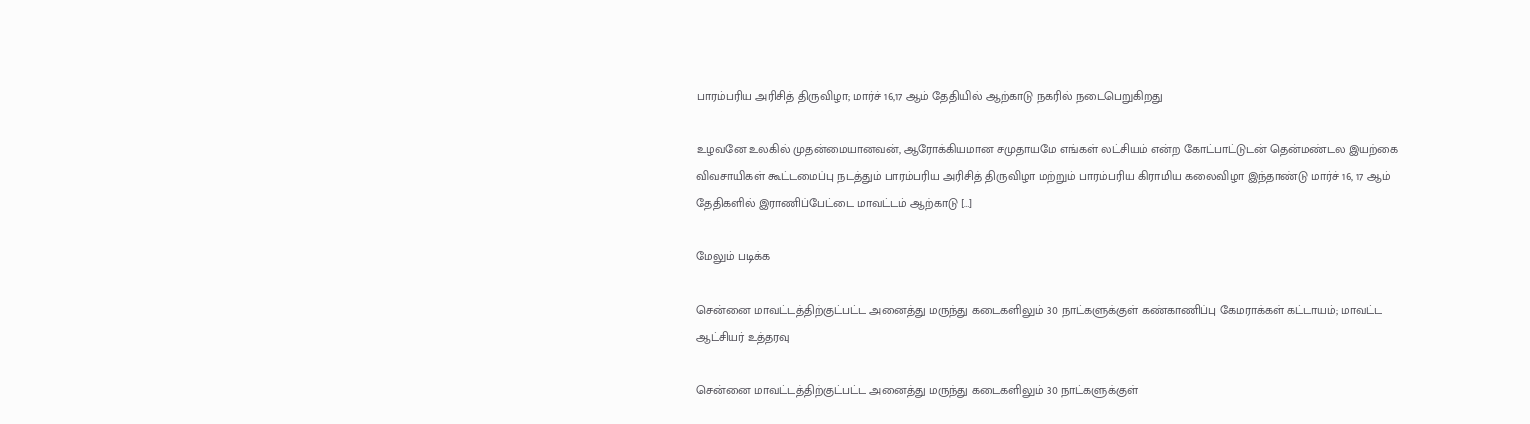பாரம்பரிய அரிசித் திருவிழா; மார்ச் 16,17 ஆம் தேதியில் ஆற்காடு நகரில் நடைபெறுகிறது

உழவனே உலகில் முதன்மையானவன், ஆரோக்கியமான சமுதாயமே எங்கள் லட்சியம் என்ற கோட்பாட்டுடன் தென்மண்டல இயற்கை விவசாயிகள் கூட்டமைப்பு நடத்தும் பாரம்பரிய அரிசித் திருவிழா மற்றும் பாரம்பரிய கிராமிய கலைவிழா இந்தாண்டு மார்ச் 16, 17 ஆம் தேதிகளில் இராணிப்பேட்டை மாவட்டம் ஆற்காடு […]

மேலும் படிக்க

சென்னை மாவட்டத்திற்குட்பட்ட அனைத்து மருந்து கடைகளிலும் 30 நாட்களுக்குள் கண்காணிப்பு கேமராக்கள் கட்டாயம்; மாவட்ட ஆட்சியர் உத்தரவு

சென்னை மாவட்டத்திற்குட்பட்ட அனைத்து மருந்து கடைகளிலும் 30 நாட்களுக்குள்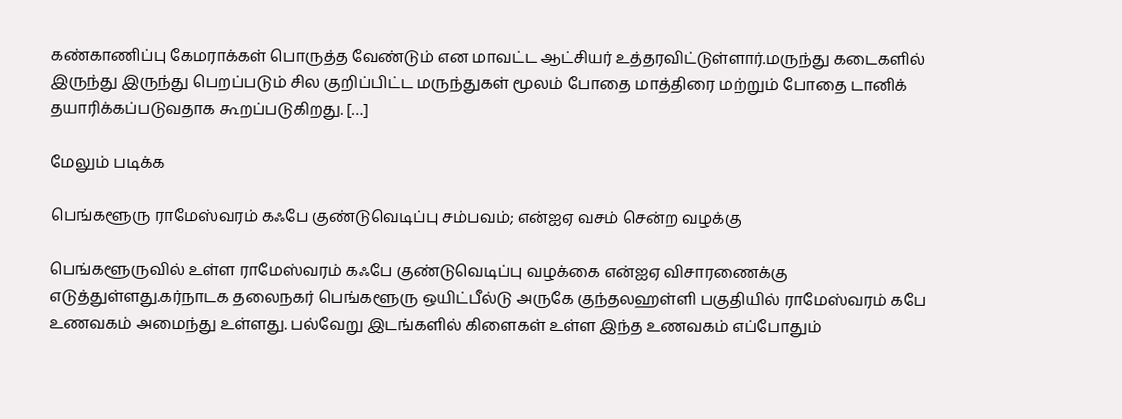கண்காணிப்பு கேமராக்கள் பொருத்த வேண்டும் என மாவட்ட ஆட்சியர் உத்தரவிட்டுள்ளார்.மருந்து கடைகளில் இருந்து இருந்து பெறப்படும் சில குறிப்பிட்ட மருந்துகள் மூலம் போதை மாத்திரை மற்றும் போதை டானிக் தயாரிக்கப்படுவதாக கூறப்படுகிறது. […]

மேலும் படிக்க

பெங்களூரு ராமேஸ்வரம் கஃபே குண்டுவெடிப்பு சம்பவம்; என்ஐஏ வசம் சென்ற வழக்கு

பெங்களூருவில் உள்ள ராமேஸ்வரம் கஃபே குண்டுவெடிப்பு வழக்கை என்ஐஏ விசாரணைக்கு எடுத்துள்ளது.கர்நாடக தலைநகர் பெங்களூரு ஒயிட்பீல்டு அருகே குந்தலஹள்ளி பகுதியில் ராமேஸ்வரம் கபே உணவகம் அமைந்து உள்ளது. பல்வேறு இடங்களில் கிளைகள் உள்ள இந்த உணவகம் எப்போதும்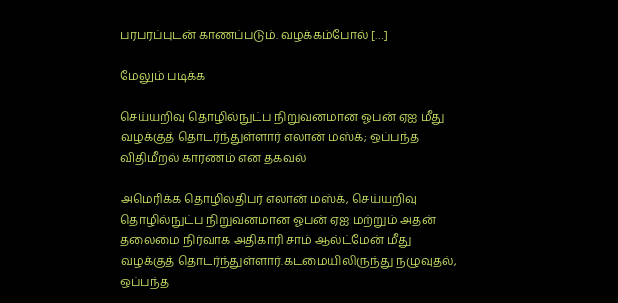பரபரப்புடன் காணப்படும். வழக்கம்போல் […]

மேலும் படிக்க

செய்யறிவு தொழில்நுட்ப நிறுவனமான ஓபன் ஏஐ மீது வழக்குத் தொடர்ந்துள்ளார் எலான் மஸ்க்; ஒப்பந்த விதிமீறல் காரணம் என தகவல்

அமெரிக்க தொழிலதிபர் எலான் மஸ்க், செய்யறிவு தொழில்நுட்ப நிறுவனமான ஓபன் ஏஐ மற்றும் அதன் தலைமை நிர்வாக அதிகாரி சாம் ஆல்ட்மேன் மீது வழக்குத் தொடர்ந்துள்ளார்.கடமையிலிருந்து நழுவுதல், ஒப்பந்த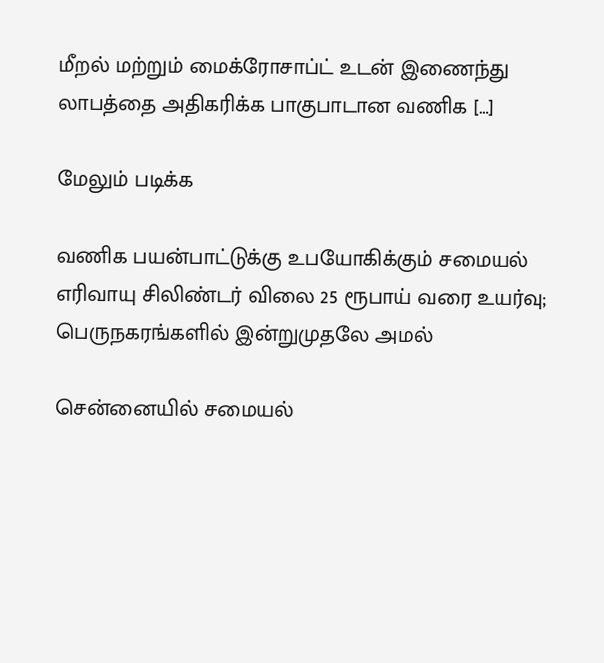மீறல் மற்றும் மைக்ரோசாப்ட் உடன் இணைந்து லாபத்தை அதிகரிக்க பாகுபாடான வணிக […]

மேலும் படிக்க

வணிக பயன்பாட்டுக்கு உபயோகிக்கும் சமையல் எரிவாயு சிலிண்டர் விலை 25 ரூபாய் வரை உயர்வு; பெருநகரங்களில் இன்றுமுதலே அமல்

சென்னையில் சமையல்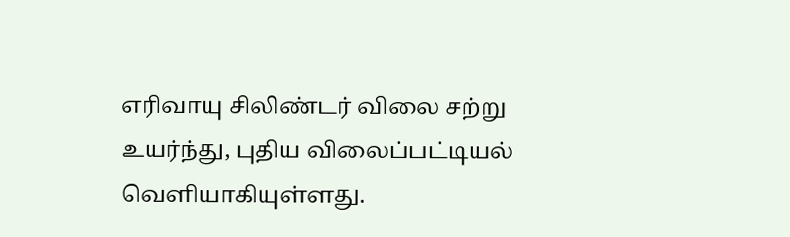எரிவாயு சிலிண்டர் விலை சற்று உயர்ந்து, புதிய விலைப்பட்டியல் வெளியாகியுள்ளது.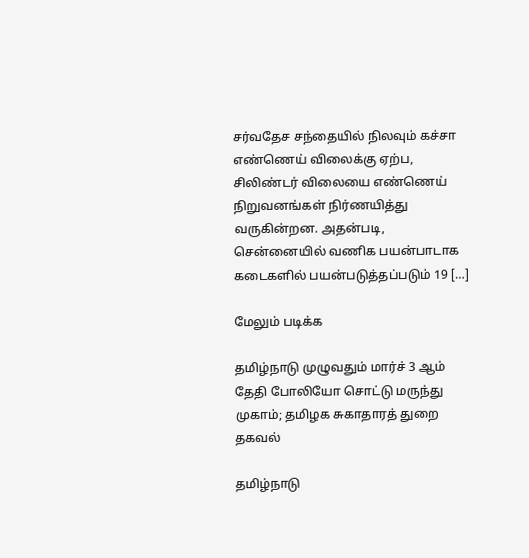சர்வதேச சந்தையில் நிலவும் கச்சா எண்ணெய் விலைக்கு ஏற்ப, சிலிண்டர் விலையை எண்ணெய் நிறுவனங்கள் நிர்ணயித்து வருகின்றன. அதன்படி, சென்னையில் வணிக பயன்பாடாக கடைகளில் பயன்படுத்தப்படும் 19 […]

மேலும் படிக்க

தமிழ்நாடு முழுவதும் மார்ச் 3 ஆம் தேதி போலியோ சொட்டு மருந்து முகாம்; தமிழக சுகாதாரத் துறை தகவல்

தமிழ்நாடு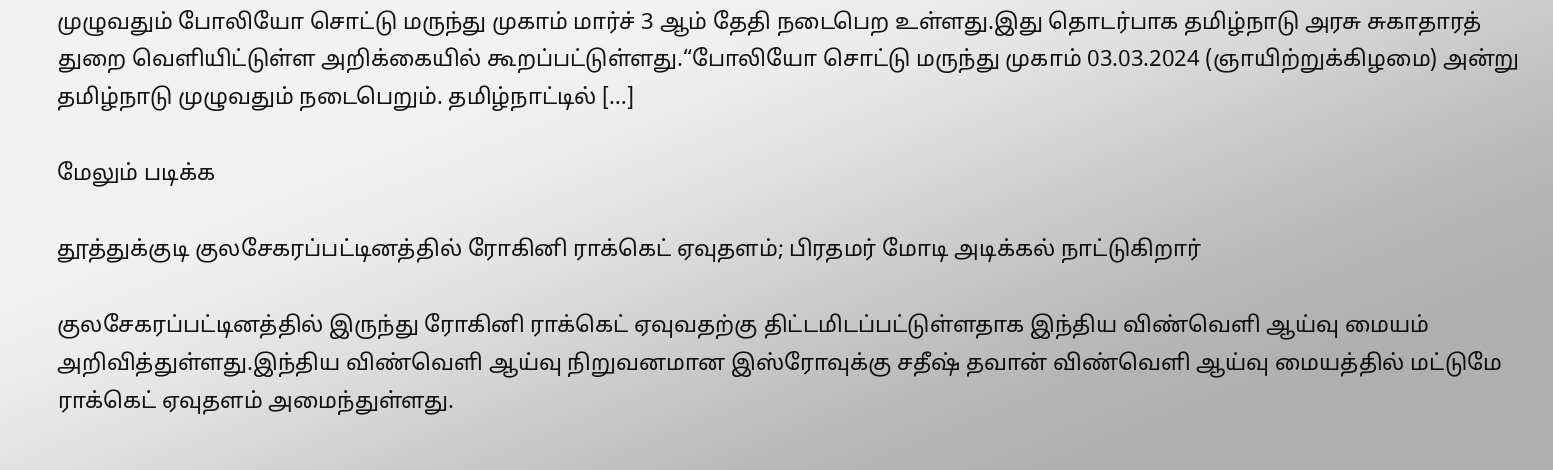முழுவதும் போலியோ சொட்டு மருந்து முகாம் மார்ச் 3 ஆம் தேதி நடைபெற உள்ளது.இது தொடர்பாக தமிழ்நாடு அரசு சுகாதாரத் துறை வெளியிட்டுள்ள அறிக்கையில் கூறப்பட்டுள்ளது.“போலியோ சொட்டு மருந்து முகாம் 03.03.2024 (ஞாயிற்றுக்கிழமை) அன்று தமிழ்நாடு முழுவதும் நடைபெறும். தமிழ்நாட்டில் […]

மேலும் படிக்க

தூத்துக்குடி குலசேகரப்பட்டினத்தில் ரோகினி ராக்கெட் ஏவுதளம்; பிரதமர் மோடி அடிக்கல் நாட்டுகிறார்

குலசேகரப்பட்டினத்தில் இருந்து ரோகினி ராக்கெட் ஏவுவதற்கு திட்டமிடப்பட்டுள்ளதாக இந்திய விண்வெளி ஆய்வு மையம் அறிவித்துள்ளது.இந்திய விண்வெளி ஆய்வு நிறுவனமான இஸ்ரோவுக்கு சதீஷ் தவான் விண்வெளி ஆய்வு மையத்தில் மட்டுமே ராக்கெட் ஏவுதளம் அமைந்துள்ளது.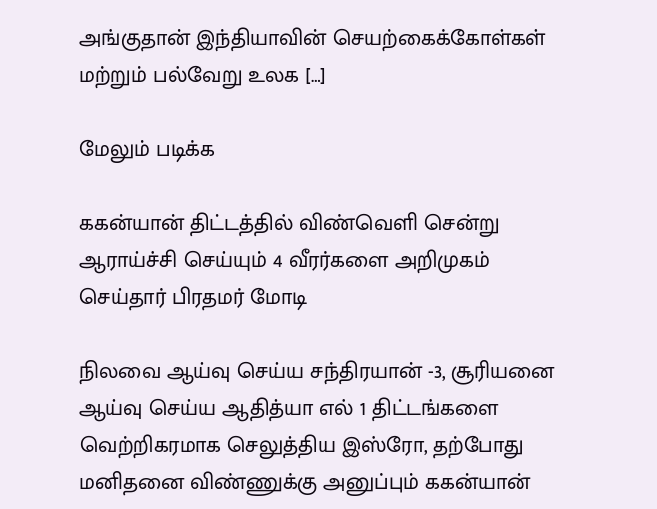அங்குதான் இந்தியாவின் செயற்கைக்கோள்கள் மற்றும் பல்வேறு உலக […]

மேலும் படிக்க

ககன்யான் திட்டத்தில் விண்வெளி சென்று ஆராய்ச்சி செய்யும் 4 வீரர்களை அறிமுகம் செய்தார் பிரதமர் மோடி

நிலவை ஆய்வு செய்ய சந்திரயான் -3, சூரியனை ஆய்வு செய்ய ஆதித்யா எல் 1 திட்டங்களை வெற்றிகரமாக செலுத்திய இஸ்ரோ, தற்போது மனிதனை விண்ணுக்கு அனுப்பும் ககன்யான்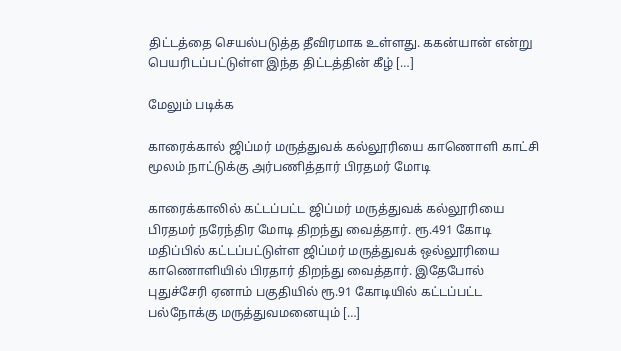திட்டத்தை செயல்படுத்த தீவிரமாக உள்ளது. ககன்யான் என்று பெயரிடப்பட்டுள்ள இந்த திட்டத்தின் கீழ் […]

மேலும் படிக்க

காரைக்கால் ஜிப்மர் மருத்துவக் கல்லூரியை காணொளி காட்சி மூலம் நாட்டுக்கு அர்பணித்தார் பிரதமர் மோடி

காரைக்காலில் கட்டப்பட்ட ஜிப்மர் மருத்துவக் கல்லூரியை பிரதமர் நரேந்திர மோடி திறந்து வைத்தார். ரூ.491 கோடி மதிப்பில் கட்டப்பட்டுள்ள ஜிப்மர் மருத்துவக் ஒல்லூரியை காணொளியில் பிரதார் திறந்து வைத்தார். இதேபோல் புதுச்சேரி ஏனாம் பகுதியில் ரூ.91 கோடியில் கட்டப்பட்ட பல்நோக்கு மருத்துவமனையும் […]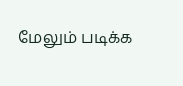மேலும் படிக்க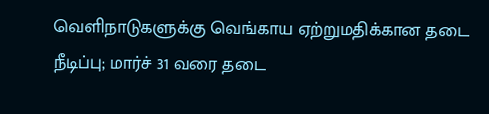வெளிநாடுகளுக்கு வெங்காய ஏற்றுமதிக்கான தடை நீடிப்பு; மார்ச் 31 வரை தடை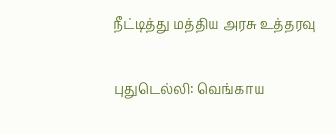நீட்டித்து மத்திய அரசு உத்தரவு

புதுடெல்லி: வெங்காய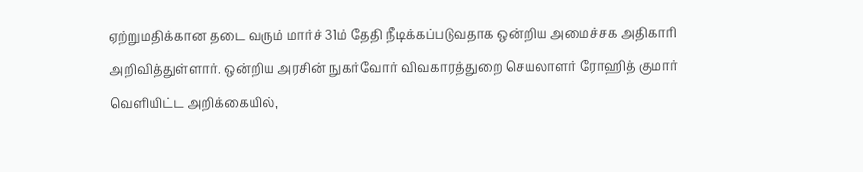ஏற்றுமதிக்கான தடை வரும் மார்ச் 31ம் தேதி நீடிக்கப்படுவதாக ஒன்றிய அமைச்சக அதிகாரி அறிவித்துள்ளார். ஒன்றிய அரசின் நுகர்வோர் விவகாரத்துறை செயலாளர் ரோஹித் குமார் வெளியிட்ட அறிக்கையில்,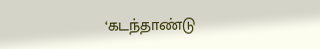‘கடந்தாண்டு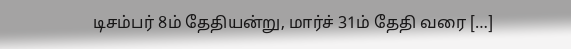டிசம்பர் 8ம் தேதியன்று, மார்ச் 31ம் தேதி வரை […]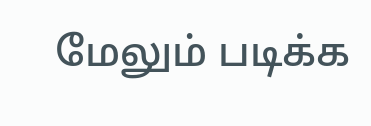மேலும் படிக்க